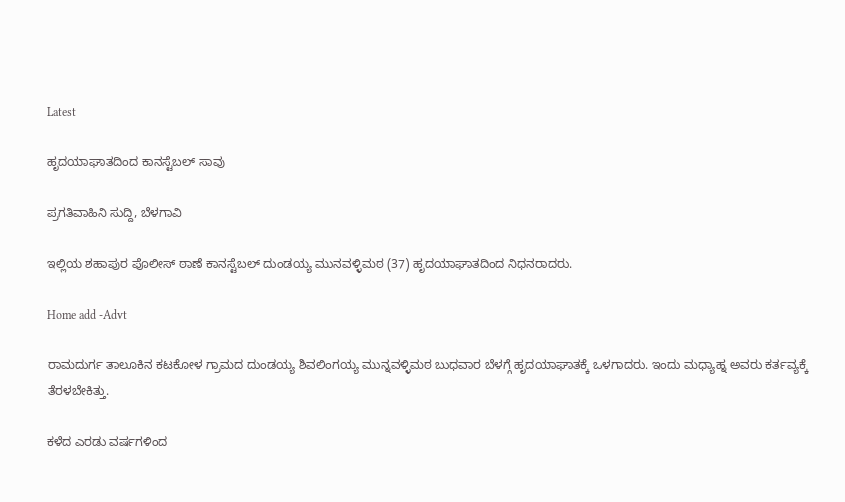Latest

ಹೃದಯಾಘಾತದಿಂದ ಕಾನಸ್ಟೆಬಲ್ ಸಾವು

ಪ್ರಗತಿವಾಹಿನಿ ಸುದ್ದಿ, ಬೆಳಗಾವಿ

ಇಲ್ಲಿಯ ಶಹಾಪುರ ಪೊಲೀಸ್ ಠಾಣೆ ಕಾನಸ್ಟೆಬಲ್ ದುಂಡಯ್ಯ ಮುನವಳ್ಳಿಮಠ (37) ಹೃದಯಾಘಾತದಿಂದ ನಿಧನರಾದರು.

Home add -Advt

ರಾಮದುರ್ಗ ತಾಲೂಕಿನ ಕಟಕೋಳ ಗ್ರಾಮದ ದುಂಡಯ್ಯ ಶಿವಲಿಂಗಯ್ಯ ಮುನ್ನವಳ್ಳಿಮಠ ಬುಧವಾರ ಬೆಳಗ್ಗೆ ಹೃದಯಾಘಾತಕ್ಕೆ ಒಳಗಾದರು. ಇಂದು ಮಧ್ಯಾಹ್ನ ಅವರು ಕರ್ತವ್ಯಕ್ಕೆ ತೆರಳಬೇಕಿತ್ತು.

ಕಳೆದ ಎರಡು ವರ್ಷಗಳಿಂದ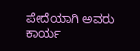ಪೇದೆಯಾಗಿ ಅವರು ಕಾರ್ಯ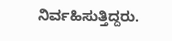ನಿರ್ವಹಿಸುತ್ತಿದ್ದರು.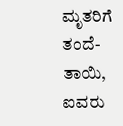ಮೃತರಿಗೆ ತಂದೆ-ತಾಯಿ, ಐವರು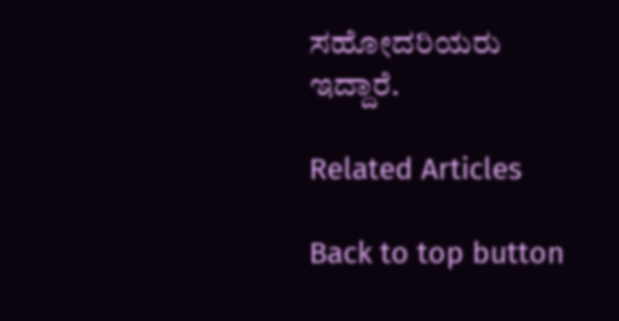ಸಹೋದರಿಯರು ಇದ್ದಾರೆ.

Related Articles

Back to top button